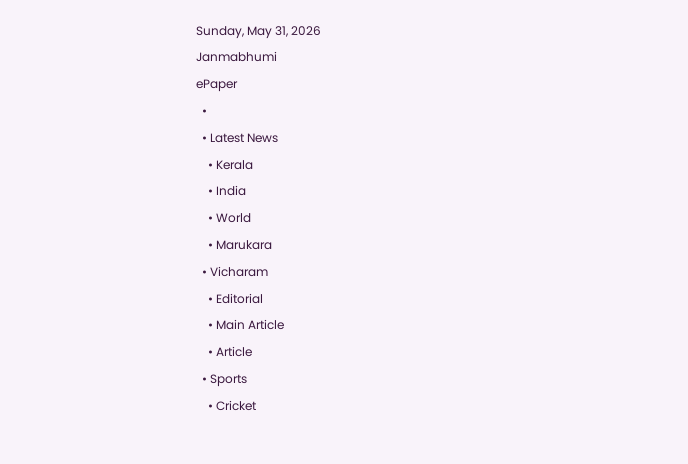Sunday, May 31, 2026
Janmabhumi
ePaper
  •
  • Latest News
    • Kerala
    • India
    • World
    • Marukara
  • Vicharam
    • Editorial
    • Main Article
    • Article
  • Sports
    • Cricket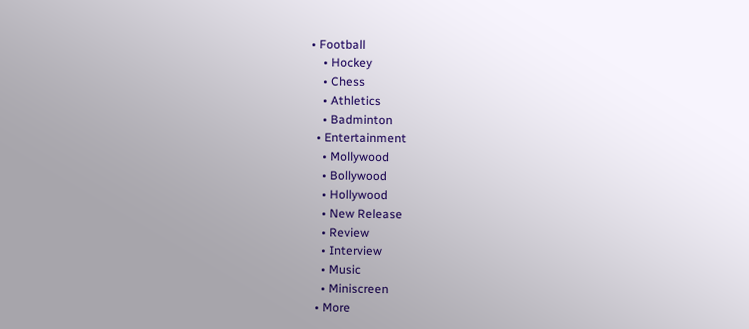• Football
    • Hockey
    • Chess
    • Athletics
    • Badminton
  • Entertainment
    • Mollywood
    • Bollywood
    • Hollywood
    • New Release
    • Review
    • Interview
    • Music
    • Miniscreen
  • More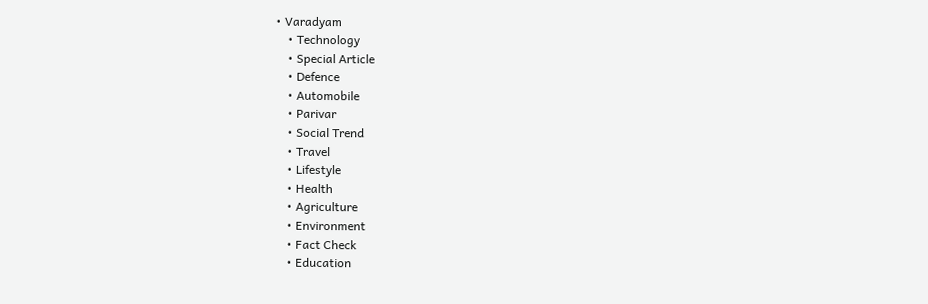• Varadyam
    • Technology
    • Special Article
    • Defence
    • Automobile
    • Parivar
    • Social Trend
    • Travel
    • Lifestyle
    • Health
    • Agriculture
    • Environment
    • Fact Check
    • Education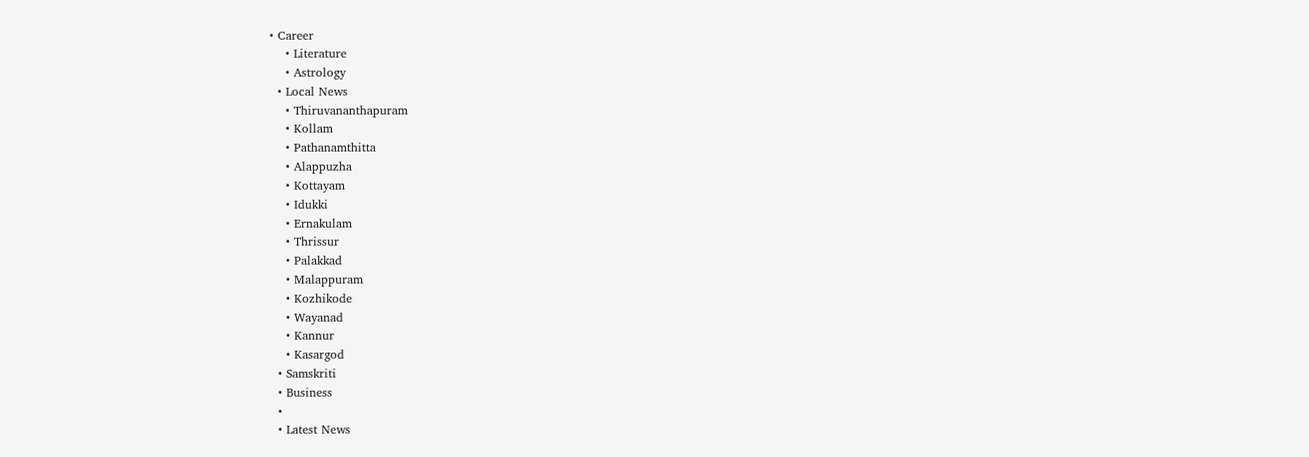• Career
    • Literature
    • Astrology
  • Local News
    • Thiruvananthapuram
    • Kollam
    • Pathanamthitta
    • Alappuzha
    • Kottayam
    • Idukki
    • Ernakulam
    • Thrissur
    • Palakkad
    • Malappuram
    • Kozhikode
    • Wayanad
    • Kannur
    • Kasargod
  • Samskriti
  • Business
  •
  • Latest News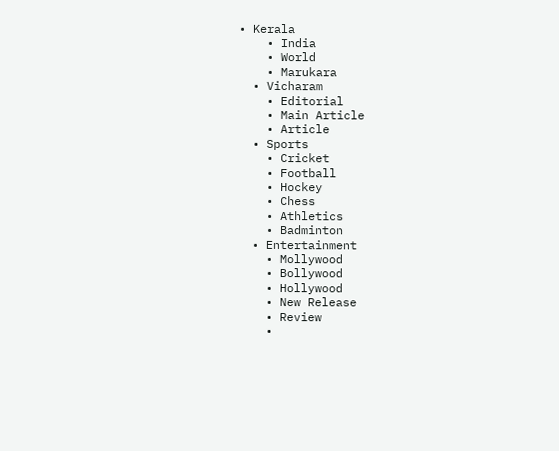• Kerala
    • India
    • World
    • Marukara
  • Vicharam
    • Editorial
    • Main Article
    • Article
  • Sports
    • Cricket
    • Football
    • Hockey
    • Chess
    • Athletics
    • Badminton
  • Entertainment
    • Mollywood
    • Bollywood
    • Hollywood
    • New Release
    • Review
    •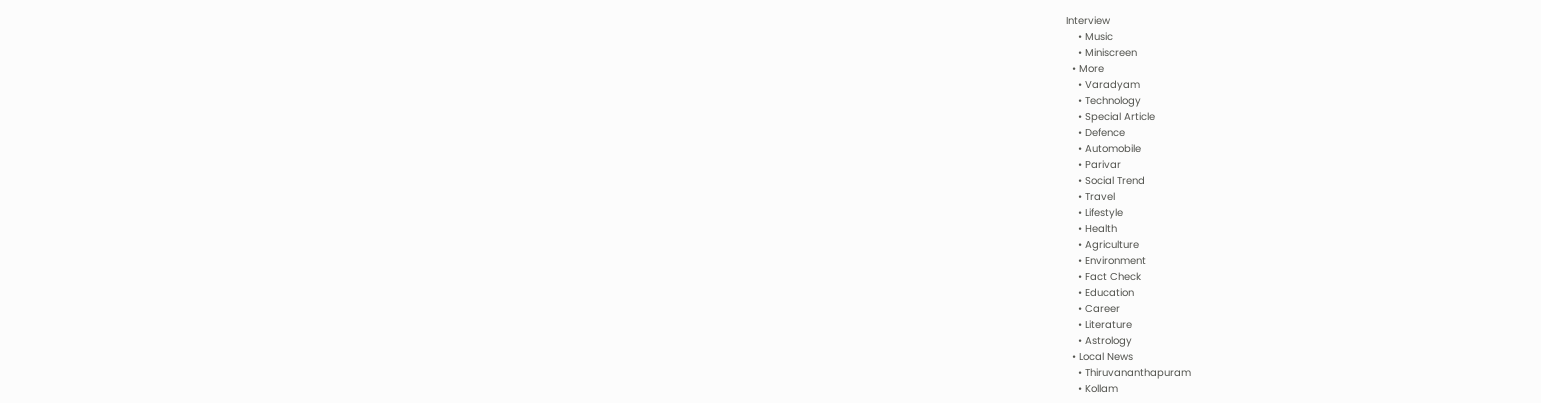Interview
    • Music
    • Miniscreen
  • More
    • Varadyam
    • Technology
    • Special Article
    • Defence
    • Automobile
    • Parivar
    • Social Trend
    • Travel
    • Lifestyle
    • Health
    • Agriculture
    • Environment
    • Fact Check
    • Education
    • Career
    • Literature
    • Astrology
  • Local News
    • Thiruvananthapuram
    • Kollam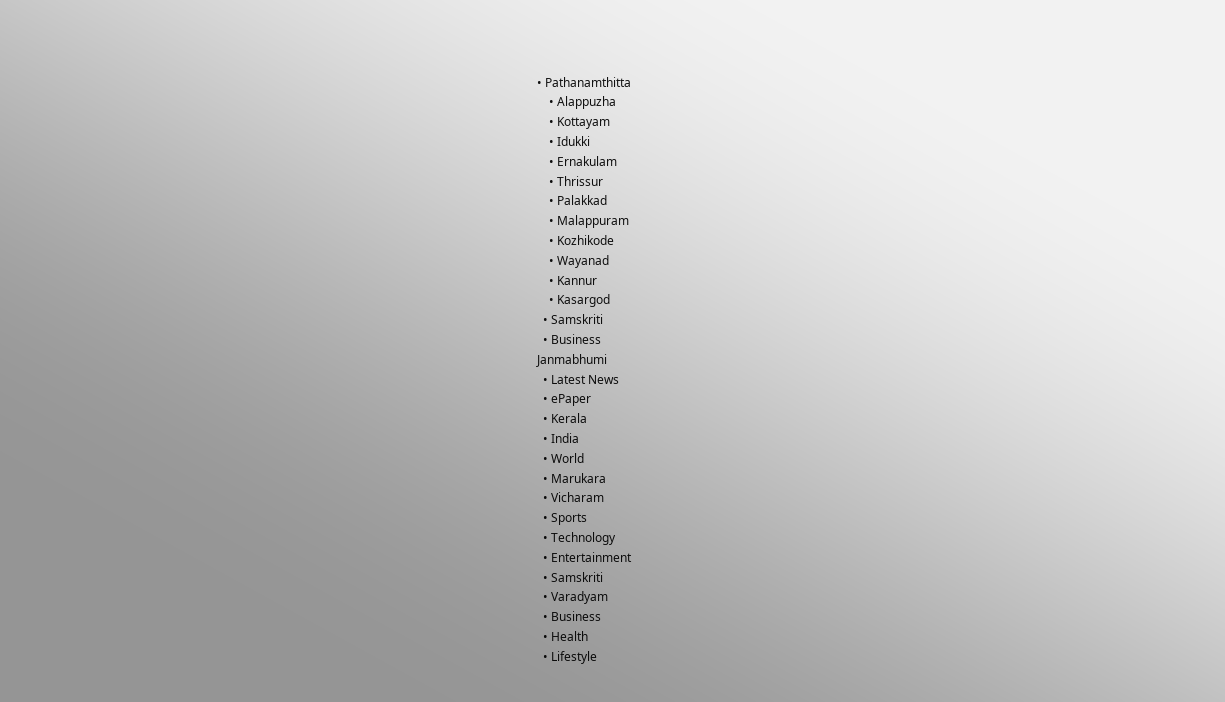• Pathanamthitta
    • Alappuzha
    • Kottayam
    • Idukki
    • Ernakulam
    • Thrissur
    • Palakkad
    • Malappuram
    • Kozhikode
    • Wayanad
    • Kannur
    • Kasargod
  • Samskriti
  • Business
Janmabhumi
  • Latest News
  • ePaper
  • Kerala
  • India
  • World
  • Marukara
  • Vicharam
  • Sports
  • Technology
  • Entertainment
  • Samskriti
  • Varadyam
  • Business
  • Health
  • Lifestyle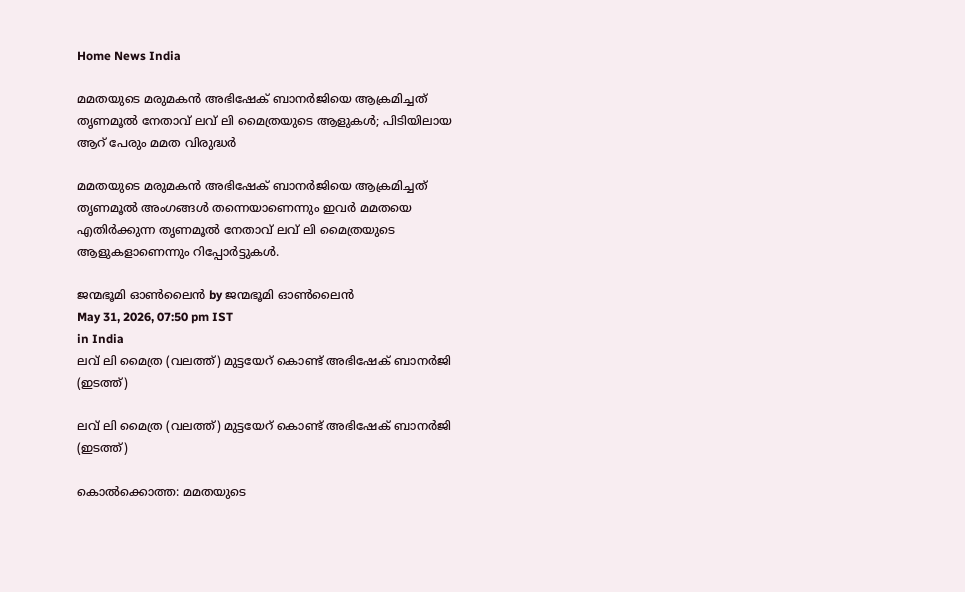Home News India

മമതയുടെ മരുമകന്‍ അഭിഷേക് ബാനര്‍ജിയെ ആക്രമിച്ചത് തൃണമൂല്‍ നേതാവ് ലവ് ലി മൈത്രയുടെ ആളുകള്‍; പിടിയിലായ ആറ് പേരും മമത വിരുദ്ധര്‍

മമതയുടെ മരുമകന്‍ അഭിഷേക് ബാനര്‍ജിയെ ആക്രമിച്ചത് തൃണമൂല്‍ അംഗങ്ങള്‍ തന്നെയാണെന്നും ഇവര്‍ മമതയെ എതിര്‍ക്കുന്ന തൃണമൂല്‍ നേതാവ് ലവ് ലി മൈത്രയുടെ ആളുകളാണെന്നും റിപ്പോര്‍ട്ടുകള്‍.

ജന്മഭൂമി ഓണ്‍ലൈന്‍ by ജന്മഭൂമി ഓണ്‍ലൈന്‍
May 31, 2026, 07:50 pm IST
in India
ലവ് ലി മൈത്ര (വലത്ത്) മുട്ടയേറ് കൊണ്ട് അഭിഷേക് ബാനര്‍ജി (ഇടത്ത്)

ലവ് ലി മൈത്ര (വലത്ത്) മുട്ടയേറ് കൊണ്ട് അഭിഷേക് ബാനര്‍ജി (ഇടത്ത്)

കൊല്‍ക്കൊത്ത: മമതയുടെ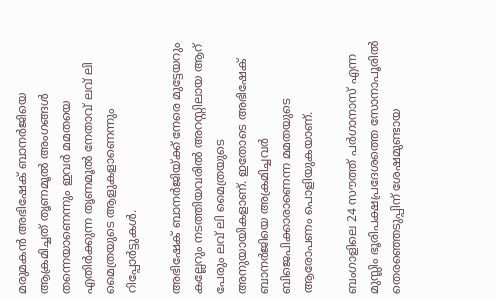മരുമകന്‍ അഭിഷേക് ബാനര്‍ജിയെ ആക്രമിച്ചത് തൃണമൂല്‍ അംഗങ്ങള്‍ തന്നെയാണെന്നും ഇവര്‍ മമതയെ എതിര്‍ക്കുന്ന തൃണമൂല്‍ നേതാവ് ലവ് ലി മൈത്രയുടെ ആളുകളാണെന്നും റിപ്പോര്‍ട്ടുകള്‍.

അഭിഷേക് ബാനര്‍ജിയ്‌ക്ക് നേരെ മുട്ടേയറും കല്ലേറും നടത്തിയവരില്‍ അറസ്റ്റിലായ ആറ് പേരും ലവ് ലി മൈത്രയുടെ അനുയായികളാണ്. ഇതോടെ അഭിഷേക് ബാനര്‍ജിയെ അക്രമിച്ചവര്‍ ബിജെപിക്കാരാണെന്ന മമതയുടെ ആരോപണം പൊളിയുകയാണ്.

ബംഗാളിലെ 24 സൗത്ത് പര്‍ഗാനാസ് എന്ന മുസ്ലിം ഭൂരിപക്ഷപ്രദേശത്തെ സോനാപൂരില്‍ തെരഞ്ഞെടുപ്പിന് ശേഷമുണ്ടായ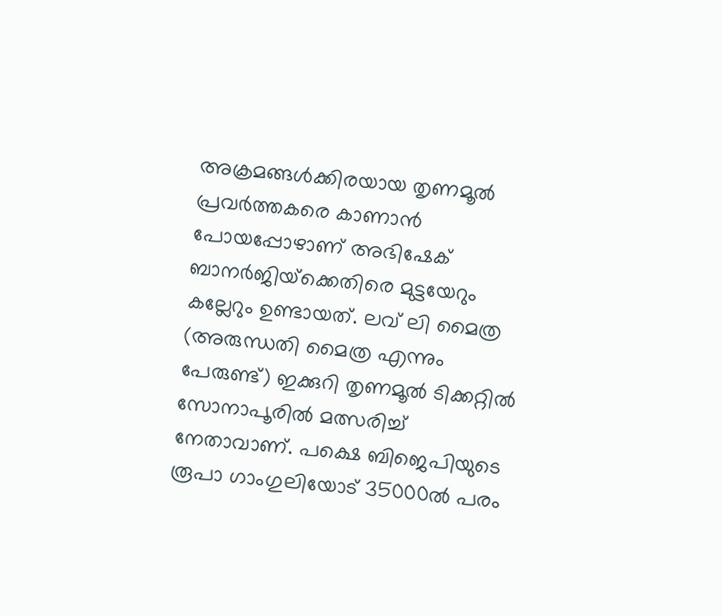അക്രമങ്ങള്‍ക്കിരയായ തൃണമൂല്‍ പ്രവര്‍ത്തകരെ കാണാന്‍ പോയപ്പോഴാണ് അഭിഷേക് ബാനര്‍ജിയ്‌ക്കെതിരെ മുട്ടയേറും കല്ലേറും ഉണ്ടായത്. ലവ് ലി മൈത്ര (അരുന്ധതി മൈത്ര എന്നും പേരുണ്ട്) ഇക്കുറി തൃണമൂല്‍ ടിക്കറ്റില്‍ സോനാപൂരില്‍ മത്സരിച്ച് നേതാവാണ്. പക്ഷെ ബിജെപിയുടെ രൂപാ ഗാംഗുലിയോട് 35000ല്‍ പരം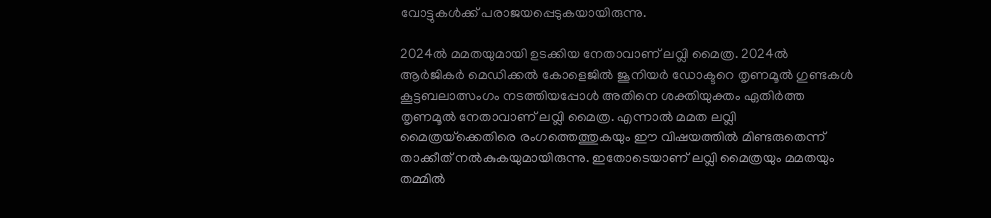വോട്ടുകള്‍ക്ക് പരാജയപ്പെടുകയായിരുന്നു.

2024ല്‍ മമതയുമായി ഉടക്കിയ നേതാവാണ് ലവ്ലി മൈത്ര. 2024ല്‍ ആര്‍ജികര്‍ മെഡിക്കല്‍ കോളെജില്‍ ജൂനിയര്‍ ഡോക്ടറെ തൃണമൂല്‍ ഗുണ്ടകള്‍ കൂട്ടബലാത്സംഗം നടത്തിയപ്പോള്‍ അതിനെ ശക്തിയുക്തം ഏതിര്‍ത്ത തൃണമൂല്‍ നേതാവാണ് ലവ്ലി മൈത്ര. എന്നാല്‍ മമത ലവ്ലി മൈത്രയ്‌ക്കെതിരെ രംഗത്തെത്തുകയും ഈ വിഷയത്തില്‍ മിണ്ടരുതെന്ന് താക്കീത് നല്‍കുകയുമായിരുന്നു. ഇതോടെയാണ് ലവ്ലി മൈത്രയും മമതയും തമ്മില്‍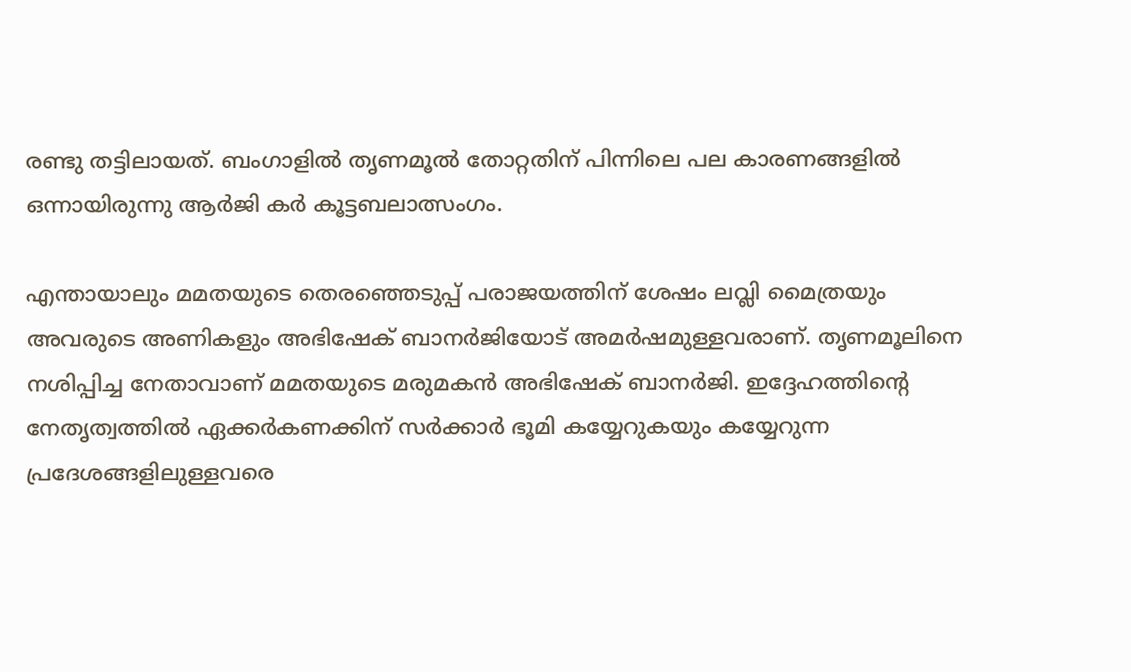രണ്ടു തട്ടിലായത്. ബംഗാളില്‍ തൃണമൂല്‍ തോറ്റതിന് പിന്നിലെ പല കാരണങ്ങളില്‍ ഒന്നായിരുന്നു ആര്‍ജി കര്‍ കൂട്ടബലാത്സംഗം.

എന്തായാലും മമതയുടെ തെരഞ്ഞെടുപ്പ് പരാജയത്തിന് ശേഷം ലവ്ലി മൈത്രയും അവരുടെ അണികളും അഭിഷേക് ബാനര്‍ജിയോട് അമര്‍ഷമുള്ളവരാണ്. തൃണമൂലിനെ നശിപ്പിച്ച നേതാവാണ് മമതയുടെ മരുമകന്‍ അഭിഷേക് ബാനര്‍ജി. ഇദ്ദേഹത്തിന്റെ നേതൃത്വത്തില്‍ ഏക്കര്‍കണക്കിന് സര്‍ക്കാര്‍ ഭൂമി കയ്യേറുകയും കയ്യേറുന്ന പ്രദേശങ്ങളിലുള്ളവരെ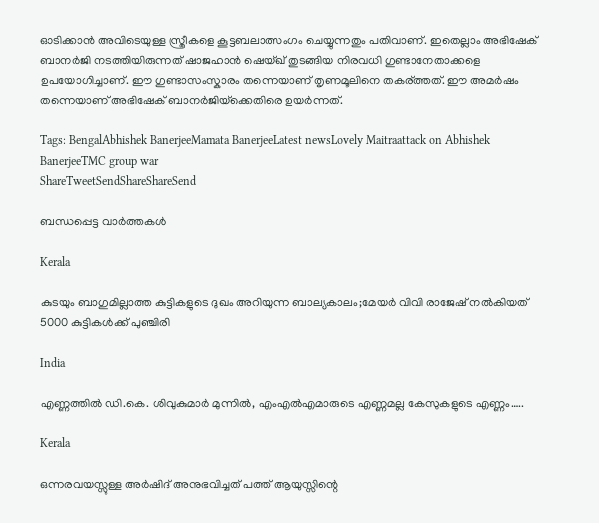ഓടിക്കാന്‍ അവിടെയുള്ള സ്ത്രീകളെ കൂട്ടബലാത്സംഗം ചെയ്യുന്നതും പതിവാണ്. ഇതെല്ലാം അഭിഷേക് ബാനര്‍ജി നടത്തിയിരുന്നത് ഷാജഹാന്‍ ഷെയ്ഖ് തുടങ്ങിയ നിരവധി ഗുണ്ടാനേതാക്കളെ ഉപയോഗിച്ചാണ്. ഈ ഗുണ്ടാസംസ്കാരം തന്നെയാണ് തൃണമൂലിനെ തകര്ത്തത്. ഈ അമര്‍ഷം തന്നെയാണ് അഭിഷേക് ബാനര്‍ജിയ്‌ക്കെതിരെ ഉയര്‍ന്നത്.

Tags: BengalAbhishek BanerjeeMamata BanerjeeLatest newsLovely Maitraattack on Abhishek BanerjeeTMC group war
ShareTweetSendShareShareSend

ബന്ധപ്പെട്ട വാര്‍ത്തകള്‍

Kerala

കുടയും ബാഗുമില്ലാത്ത കുട്ടികളുടെ ദുഖം അറിയുന്ന ബാല്യകാലം;മേയര്‍ വിവി രാജേഷ് നല്‍കിയത് 5000 കുട്ടികള്‍ക്ക് പുഞ്ചിരി

India

എണ്ണത്തില്‍ ഡി.കെ. ശിവുകുമാര്‍ മുന്നില്‍, എംഎല്‍എമാരുടെ എണ്ണമല്ല കേസുകളുടെ എണ്ണം…..

Kerala

ഒന്നരവയസ്സുള്ള അര്‍ഷിദ് അനുഭവിച്ചത് പത്ത് ആയുസ്സിന്റെ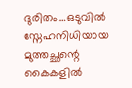ദുരിതം…ഒടുവില്‍ സ്നേഹനിധിയായ മുത്തച്ഛന്റെ കൈകളില്‍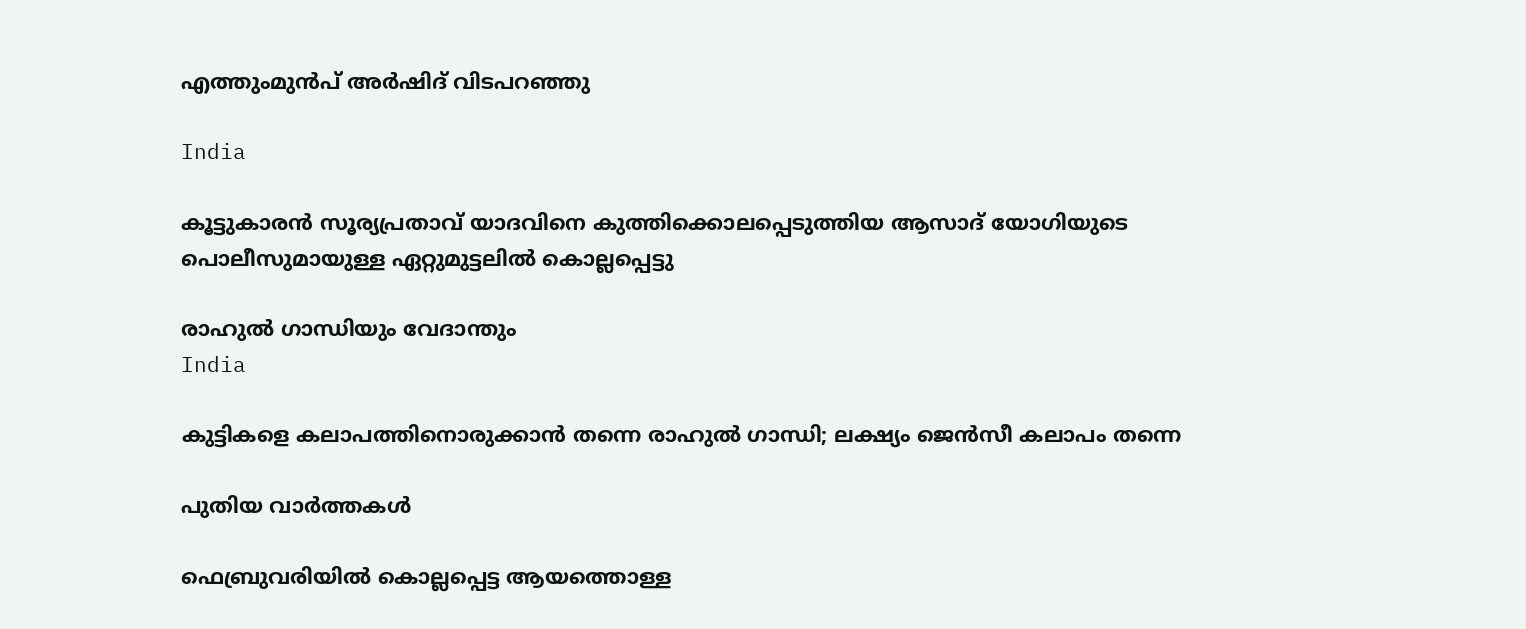എത്തുംമുന്‍പ് അര്‍ഷിദ് വിടപറഞ്ഞു

India

കൂട്ടുകാരന്‍ സൂര്യപ്രതാവ് യാദവിനെ കുത്തിക്കൊലപ്പെടുത്തിയ ആസാദ് യോഗിയുടെ പൊലീസുമായുള്ള ഏറ്റുമുട്ടലില്‍ കൊല്ലപ്പെട്ടു

രാഹുല്‍ ഗാന്ധിയും വേദാന്തും
India

കുട്ടികളെ കലാപത്തിനൊരുക്കാന്‍ തന്നെ രാഹുല്‍ ഗാന്ധി; ലക്ഷ്യം ജെന്‍സീ കലാപം തന്നെ

പുതിയ വാര്‍ത്തകള്‍

ഫെബ്രുവരിയില്‍ കൊല്ലപ്പെട്ട ആയത്തൊള്ള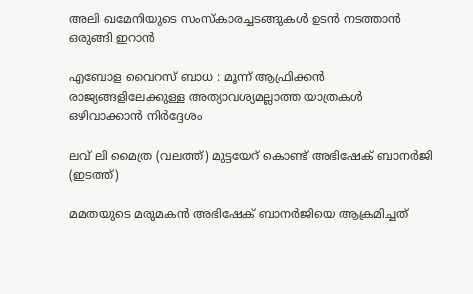അലി ഖമേനിയുടെ സംസ്കാരച്ചടങ്ങുകള്‍ ഉടന്‍ നടത്താന്‍ ഒരുങ്ങി ഇറാന്‍

എബോള വൈറസ് ബാധ : മൂന്ന് ആഫ്രിക്കൻ രാജ്യങ്ങളിലേക്കുള്ള അത്യാവശ്യമല്ലാത്ത യാത്രകൾ ഒഴിവാക്കാൻ നിർദ്ദേശം

ലവ് ലി മൈത്ര (വലത്ത്) മുട്ടയേറ് കൊണ്ട് അഭിഷേക് ബാനര്‍ജി (ഇടത്ത്)

മമതയുടെ മരുമകന്‍ അഭിഷേക് ബാനര്‍ജിയെ ആക്രമിച്ചത്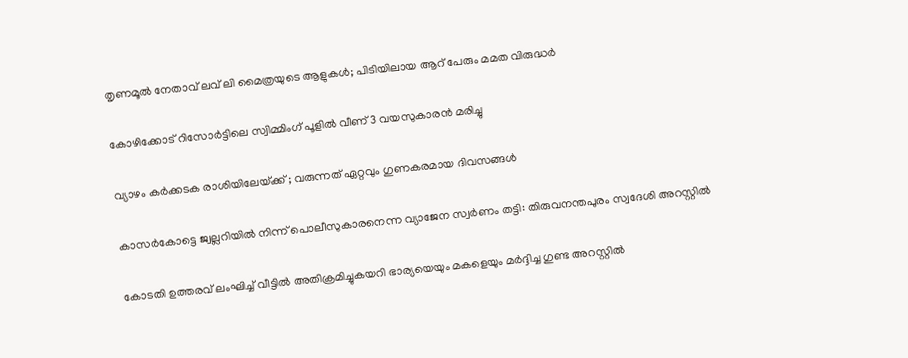തൃണമൂല്‍ നേതാവ് ലവ് ലി മൈത്രയുടെ ആളുകള്‍; പിടിയിലായ ആറ് പേരും മമത വിരുദ്ധര്‍

കോഴിക്കോട് റിസോര്‍ട്ടിലെ സ്വിമ്മിംഗ് പൂളില്‍ വീണ് 3 വയസുകാരന്‍ മരിച്ചു

വ്യാഴം കർക്കടക രാശിയിലേയ്‌ക്ക് ; വരുന്നത് ഏറ്റവും ഗുണകരമായ ദിവസങ്ങൾ

കാസര്‍കോട്ടെ ജ്വല്ലറിയില്‍ നിന്ന് പൊലീസുകാരനെന്ന വ്യാജേന സ്വര്‍ണം തട്ടി: തിരുവനന്തപുരം സ്വദേശി അറസ്റ്റില്‍

കോടതി ഉത്തരവ് ലംഘിച്ച് വീട്ടില്‍ അതിക്രമിച്ചുകയറി ഭാര്യയെയും മകളെയും മര്‍ദ്ദിച്ച ഗുണ്ട അറസ്റ്റില്‍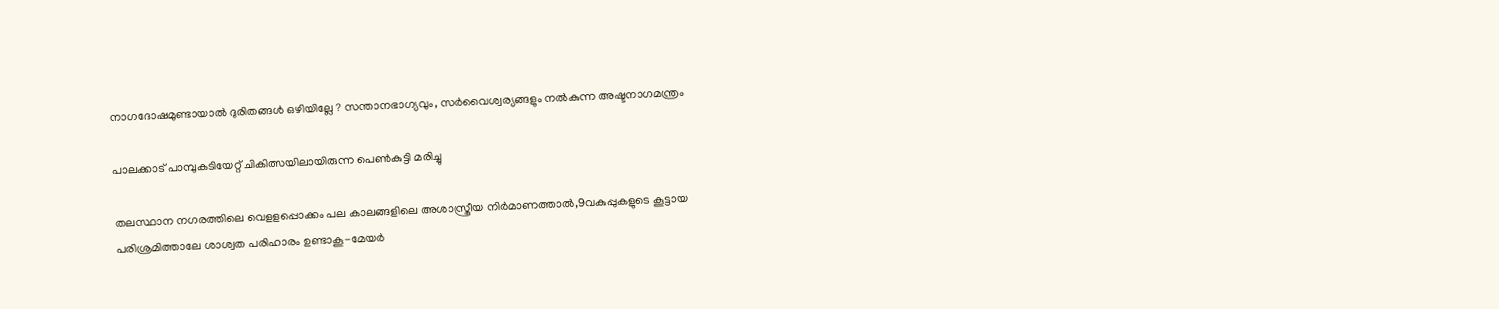നാഗദോഷമുണ്ടായാൽ ദുരിതങ്ങൾ ഒഴിയില്ലേ ? സന്താനഭാഗ്യവും, സർവൈശ്വര്യങ്ങളും നൽകുന്ന അഷ്ടനാഗമന്ത്രം

പാലക്കാട് പാമ്പുകടിയേറ്റ് ചികിത്സയിലായിരുന്ന പെണ്‍കുട്ടി മരിച്ചു

തലസ്ഥാന നഗരത്തിലെ വെളളപ്പൊക്കം പല കാലങ്ങളിലെ അശാസ്ത്രീയ നിര്‍മാണത്താല്‍,9വകുപ്പുകളുടെ കൂട്ടായ പരിശ്രമിത്താലേ ശാശ്വത പരിഹാരം ഉണ്ടാകൂ-മേയര്‍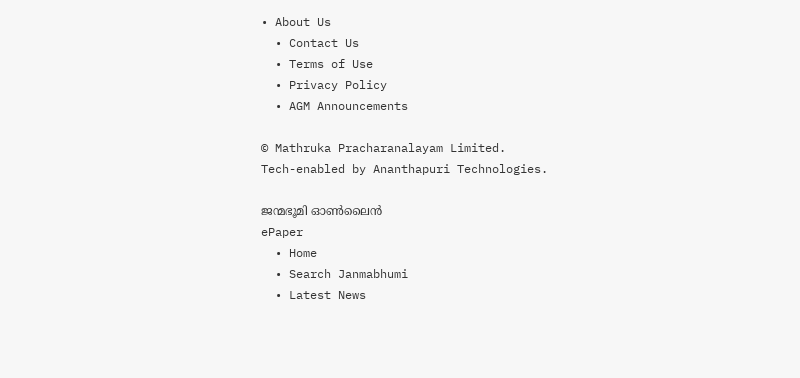• About Us
  • Contact Us
  • Terms of Use
  • Privacy Policy
  • AGM Announcements

© Mathruka Pracharanalayam Limited.
Tech-enabled by Ananthapuri Technologies.

ജന്മഭൂമി ഓണ്‍ലൈന്‍
ePaper
  • Home
  • Search Janmabhumi
  • Latest News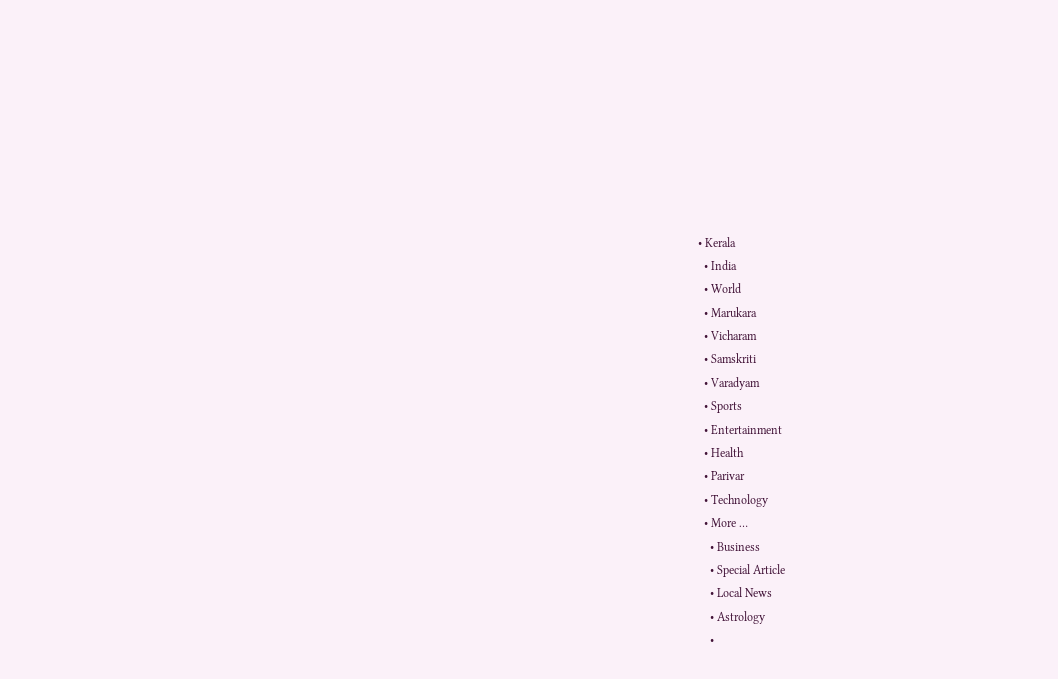• Kerala
  • India
  • World
  • Marukara
  • Vicharam
  • Samskriti
  • Varadyam
  • Sports
  • Entertainment
  • Health
  • Parivar
  • Technology
  • More …
    • Business
    • Special Article
    • Local News
    • Astrology
    •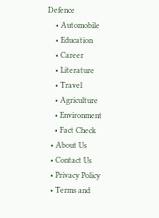Defence
    • Automobile
    • Education
    • Career
    • Literature
    • Travel
    • Agriculture
    • Environment
    • Fact Check
  • About Us
  • Contact Us
  • Privacy Policy
  • Terms and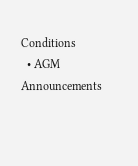Conditions
  • AGM Announcements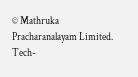© Mathruka Pracharanalayam Limited.
Tech-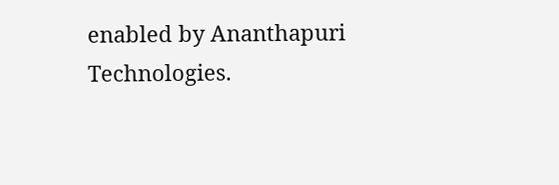enabled by Ananthapuri Technologies.